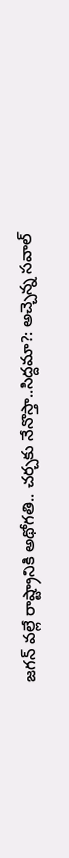జగన్ వల్లే రాష్ట్రానికి అథోగతి.. చర్చకు నేనొస్తా..సిద్దమా?: అచ్చెన్న సవాల్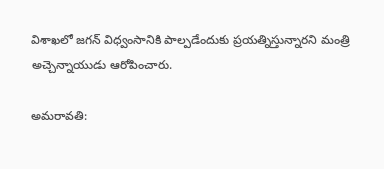విశాఖలో జగన్ విధ్వంసానికి పాల్పడేందుకు ప్రయత్నిస్తున్నారని మంత్రి అచ్చెన్నాయుడు ఆరోపించారు.

అమరావతి: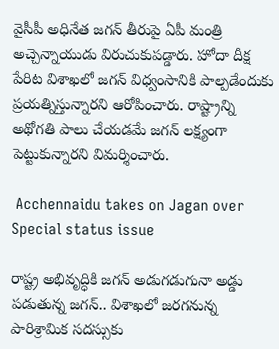వైసీపీ అధినేత జగన్ తీరుపై ఏపీ మంత్రి అచ్చెన్నాయుడు విరుచుకుపడ్డారు. హోదా దీక్ష పేరిట విశాఖలో జగన్ విధ్వంసానికి పాల్పడేందుకు ప్రయత్నిస్తున్నారని ఆరోపించారు. రాష్ట్రాన్ని అథోగతి పాలు చేయడమే జగన్ లక్ష్యంగా పెట్టుకున్నారని విమర్శించారు.

 Acchennaidu takes on Jagan over Special status issue

రాష్ట్ర అభివృద్ధికి జగన్ అడుగడుగునా అడ్డు పడుతున్న జగన్.. విశాఖలో జరగనున్న పారిశ్రామిక సదస్సుకు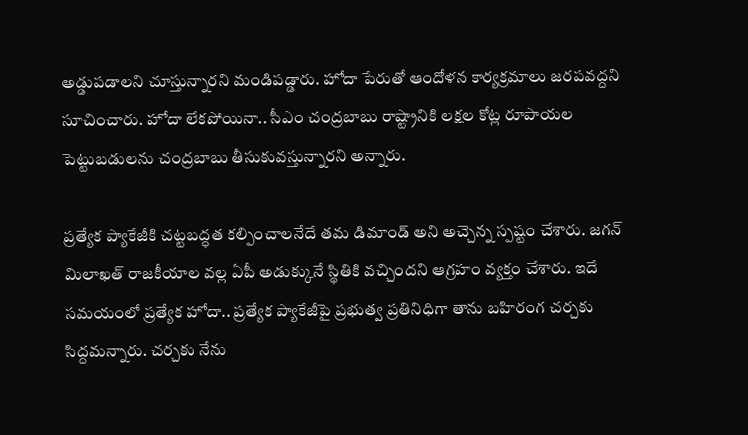అడ్డుపడాలని చూస్తున్నారని మండిపడ్డారు. హోదా పేరుతో ఆందోళన కార్యక్రమాలు జరపవద్దని సూచించారు. హోదా లేకపోయినా.. సీఎం చంద్రబాబు రాష్ట్రానికి లక్షల కోట్ల రూపాయల పెట్టుబడులను చంద్రబాబు తీసుకువస్తున్నారని అన్నారు.

ప్రత్యేక ప్యాకేజీకి చట్టబద్ధత కల్పించాలనేదే తమ డిమాండ్ అని అచ్చెన్న స్పష్టం చేశారు. జగన్ మిలాఖత్ రాజకీయాల వల్ల ఏపీ అడుక్కునే స్థితికి వచ్చిందని ఆగ్రహం వ్యక్తం చేశారు. ఇదే సమయంలో ప్రత్యేక హోదా.. ప్రత్యేక ప్యాకేజీపై ప్రభుత్వ ప్రతినిధిగా తాను బహిరంగ చర్చకు సిద్దమన్నారు. చర్చకు నేను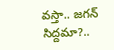వస్తా.. జగన్ సిద్దమా?..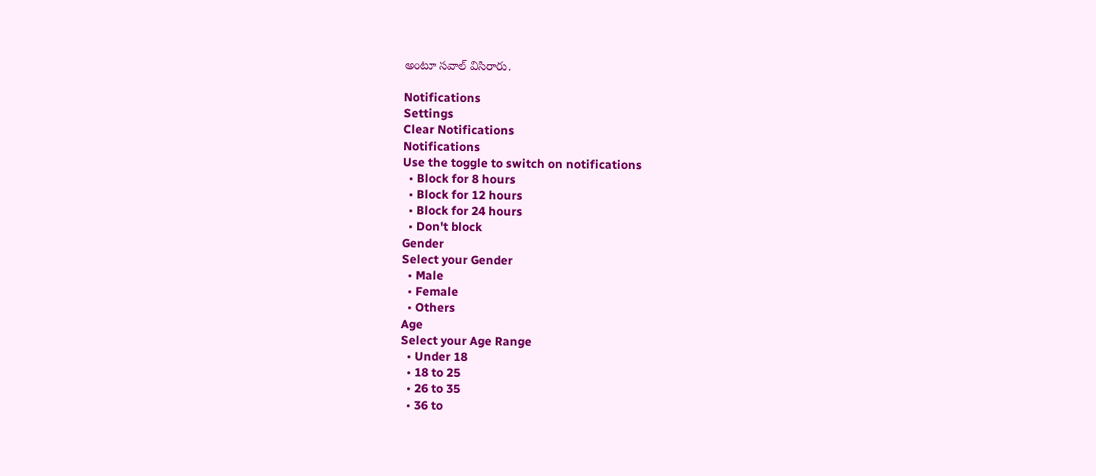అంటూ సవాల్ విసిరారు.

Notifications
Settings
Clear Notifications
Notifications
Use the toggle to switch on notifications
  • Block for 8 hours
  • Block for 12 hours
  • Block for 24 hours
  • Don't block
Gender
Select your Gender
  • Male
  • Female
  • Others
Age
Select your Age Range
  • Under 18
  • 18 to 25
  • 26 to 35
  • 36 to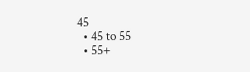45
  • 45 to 55
  • 55+